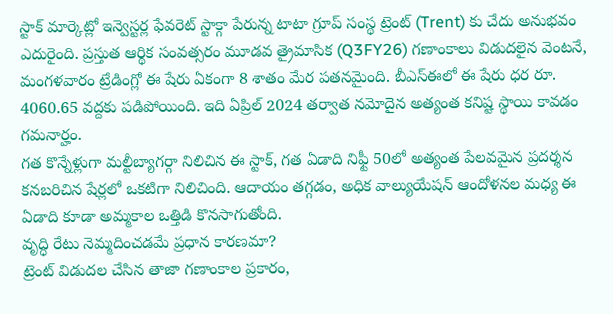స్టాక్ మార్కెట్లో ఇన్వెస్టర్ల ఫేవరెట్ స్టాక్గా పేరున్న టాటా గ్రూప్ సంస్థ ట్రెంట్ (Trent) కు చేదు అనుభవం ఎదురైంది. ప్రస్తుత ఆర్థిక సంవత్సరం మూడవ త్రైమాసిక (Q3FY26) గణాంకాలు విడుదలైన వెంటనే, మంగళవారం ట్రేడింగ్లో ఈ షేరు ఏకంగా 8 శాతం మేర పతనమైంది. బీఎస్ఈలో ఈ షేరు ధర రూ. 4060.65 వద్దకు పడిపోయింది. ఇది ఏప్రిల్ 2024 తర్వాత నమోదైన అత్యంత కనిష్ట స్థాయి కావడం గమనార్హం.
గత కొన్నేళ్లుగా మల్టీబ్యాగర్గా నిలిచిన ఈ స్టాక్, గత ఏడాది నిఫ్టీ 50లో అత్యంత పేలవమైన ప్రదర్శన కనబరిచిన షేర్లలో ఒకటిగా నిలిచింది. ఆదాయం తగ్గడం, అధిక వాల్యుయేషన్ ఆందోళనల మధ్య ఈ ఏడాది కూడా అమ్మకాల ఒత్తిడి కొనసాగుతోంది.
వృద్ధి రేటు నెమ్మదించడమే ప్రధాన కారణమా?
ట్రెంట్ విడుదల చేసిన తాజా గణాంకాల ప్రకారం,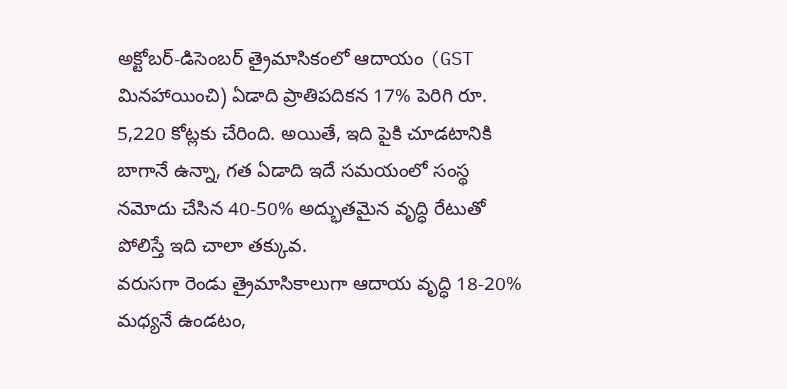అక్టోబర్-డిసెంబర్ త్రైమాసికంలో ఆదాయం (GST మినహాయించి) ఏడాది ప్రాతిపదికన 17% పెరిగి రూ. 5,220 కోట్లకు చేరింది. అయితే, ఇది పైకి చూడటానికి బాగానే ఉన్నా, గత ఏడాది ఇదే సమయంలో సంస్థ నమోదు చేసిన 40-50% అద్భుతమైన వృద్ధి రేటుతో పోలిస్తే ఇది చాలా తక్కువ.
వరుసగా రెండు త్రైమాసికాలుగా ఆదాయ వృద్ధి 18-20% మధ్యనే ఉండటం,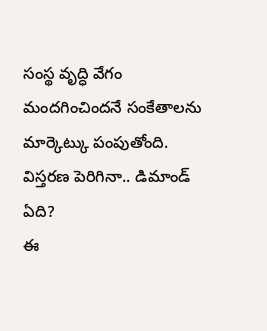సంస్థ వృద్ధి వేగం మందగించిందనే సంకేతాలను మార్కెట్కు పంపుతోంది.
విస్తరణ పెరిగినా.. డిమాండ్ ఏది?
ఈ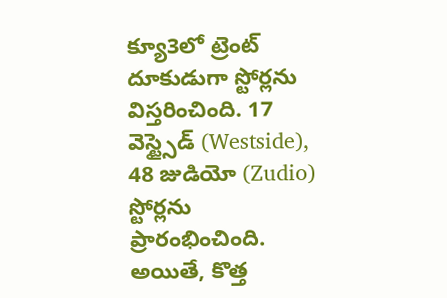క్యూ3లో ట్రెంట్ దూకుడుగా స్టోర్లను విస్తరించింది. 17 వెస్ట్సైడ్ (Westside), 48 జుడియో (Zudio) స్టోర్లను ప్రారంభించింది. అయితే, కొత్త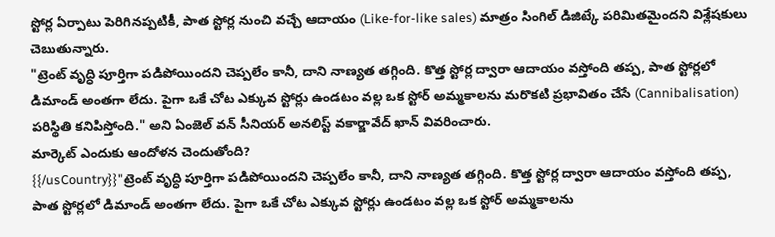స్టోర్ల ఏర్పాటు పెరిగినప్పటికీ, పాత స్టోర్ల నుంచి వచ్చే ఆదాయం (Like-for-like sales) మాత్రం సింగిల్ డిజిట్కే పరిమితమైందని విశ్లేషకులు చెబుతున్నారు.
"ట్రెంట్ వృద్ధి పూర్తిగా పడిపోయిందని చెప్పలేం కానీ, దాని నాణ్యత తగ్గింది. కొత్త స్టోర్ల ద్వారా ఆదాయం వస్తోంది తప్ప, పాత స్టోర్లలో డిమాండ్ అంతగా లేదు. పైగా ఒకే చోట ఎక్కువ స్టోర్లు ఉండటం వల్ల ఒక స్టోర్ అమ్మకాలను మరొకటి ప్రభావితం చేసే (Cannibalisation) పరిస్థితి కనిపిస్తోంది." అని ఏంజెల్ వన్ సీనియర్ అనలిస్ట్ వకార్జావేద్ ఖాన్ వివరించారు.
మార్కెట్ ఎందుకు ఆందోళన చెందుతోంది?
{{/usCountry}}"ట్రెంట్ వృద్ధి పూర్తిగా పడిపోయిందని చెప్పలేం కానీ, దాని నాణ్యత తగ్గింది. కొత్త స్టోర్ల ద్వారా ఆదాయం వస్తోంది తప్ప, పాత స్టోర్లలో డిమాండ్ అంతగా లేదు. పైగా ఒకే చోట ఎక్కువ స్టోర్లు ఉండటం వల్ల ఒక స్టోర్ అమ్మకాలను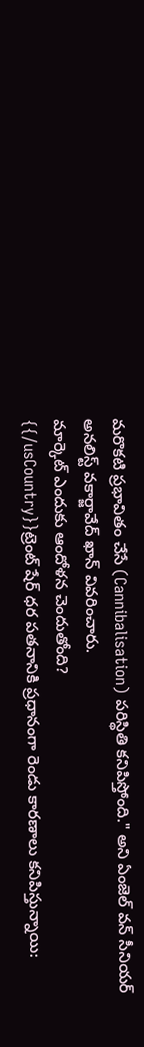మరొకటి ప్రభావితం చేసే (Cannibalisation) పరిస్థితి కనిపిస్తోంది." అని ఏంజెల్ వన్ సీనియర్ అనలిస్ట్ వకార్జావేద్ ఖాన్ వివరించారు.
మార్కెట్ ఎందుకు ఆందోళన చెందుతోంది?
{{/usCountry}}ట్రెంట్ షేర్ ధర పతనానికి ప్రధానంగా రెండు కారణాలు కనిపిస్తున్నాయి: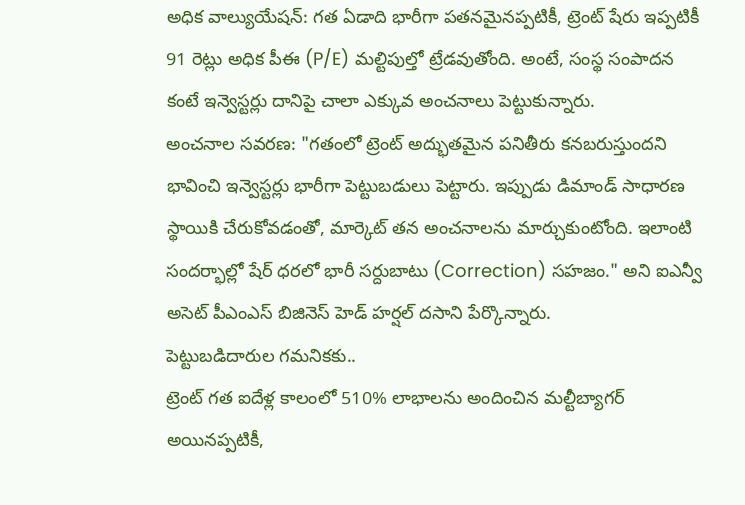అధిక వాల్యుయేషన్: గత ఏడాది భారీగా పతనమైనప్పటికీ, ట్రెంట్ షేరు ఇప్పటికీ 91 రెట్లు అధిక పీఈ (P/E) మల్టిపుల్తో ట్రేడవుతోంది. అంటే, సంస్థ సంపాదన కంటే ఇన్వెస్టర్లు దానిపై చాలా ఎక్కువ అంచనాలు పెట్టుకున్నారు.
అంచనాల సవరణ: "గతంలో ట్రెంట్ అద్భుతమైన పనితీరు కనబరుస్తుందని భావించి ఇన్వెస్టర్లు భారీగా పెట్టుబడులు పెట్టారు. ఇప్పుడు డిమాండ్ సాధారణ స్థాయికి చేరుకోవడంతో, మార్కెట్ తన అంచనాలను మార్చుకుంటోంది. ఇలాంటి సందర్భాల్లో షేర్ ధరలో భారీ సర్దుబాటు (Correction) సహజం." అని ఐఎన్వీ అసెట్ పీఎంఎస్ బిజినెస్ హెడ్ హర్షల్ దసాని పేర్కొన్నారు.
పెట్టుబడిదారుల గమనికకు..
ట్రెంట్ గత ఐదేళ్ల కాలంలో 510% లాభాలను అందించిన మల్టీబ్యాగర్ అయినప్పటికీ,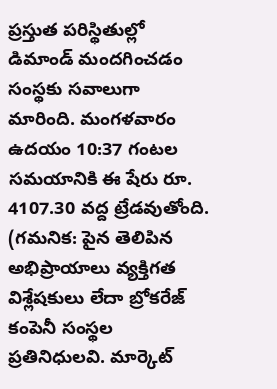ప్రస్తుత పరిస్థితుల్లో డిమాండ్ మందగించడం సంస్థకు సవాలుగా మారింది. మంగళవారం ఉదయం 10:37 గంటల సమయానికి ఈ షేరు రూ. 4107.30 వద్ద ట్రేడవుతోంది.
(గమనిక: పైన తెలిపిన అభిప్రాయాలు వ్యక్తిగత విశ్లేషకులు లేదా బ్రోకరేజ్ కంపెనీ సంస్థల ప్రతినిధులవి. మార్కెట్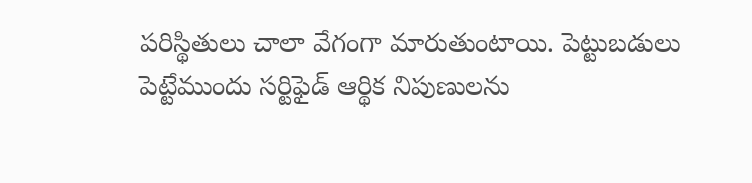పరిస్థితులు చాలా వేగంగా మారుతుంటాయి. పెట్టుబడులు పెట్టేముందు సర్టిఫైడ్ ఆర్థిక నిపుణులను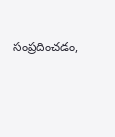సంప్రదించడం,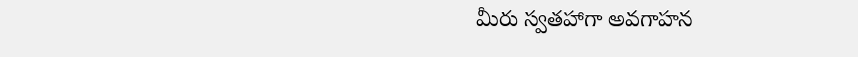మీరు స్వతహాగా అవగాహన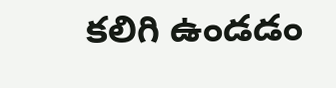కలిగి ఉండడం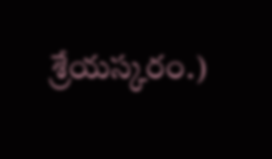శ్రేయస్కరం.)